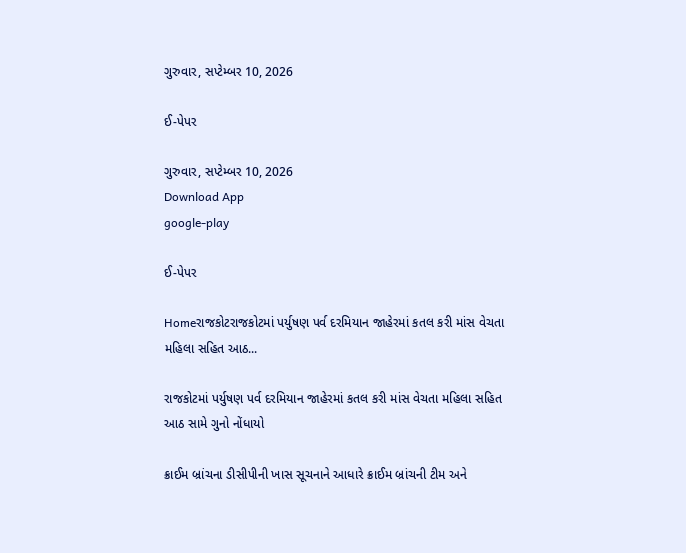ગુરુવાર, સપ્ટેમ્બર 10, 2026

ઈ-પેપર

ગુરુવાર, સપ્ટેમ્બર 10, 2026
Download App
google-play

ઈ-પેપર

Homeરાજકોટરાજકોટમાં પર્યુષણ પર્વ દરમિયાન જાહેરમાં કતલ કરી માંસ વેચતા મહિલા સહિત આઠ...

રાજકોટમાં પર્યુષણ પર્વ દરમિયાન જાહેરમાં કતલ કરી માંસ વેચતા મહિલા સહિત આઠ સામે ગુનો નોંધાયો

ક્રાઈમ બ્રાંચના ડીસીપીની ખાસ સૂચનાને આધારે ક્રાઈમ બ્રાંચની ટીમ અને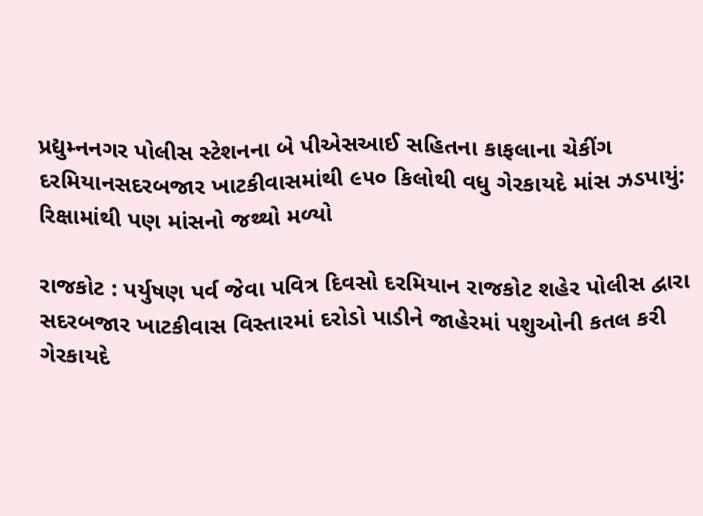પ્રદ્યુમ્નનગર પોલીસ સ્ટેશનના બે પીએસઆઈ સહિતના કાફલાના ચેકીંગ દરમિયાનસદરબજાર ખાટકીવાસમાંથી ૯૫૦ કિલોથી વધુ ગેરકાયદે માંસ ઝડપાયું: રિક્ષામાંથી પણ માંસનો જથ્થો મળ્યો

રાજકોટ : પર્યુષણ પર્વ જેવા પવિત્ર દિવસો દરમિયાન રાજકોટ શહેર પોલીસ દ્વારા સદરબજાર ખાટકીવાસ વિસ્તારમાં દરોડો પાડીને જાહેરમાં પશુઓની કતલ કરી ગેરકાયદે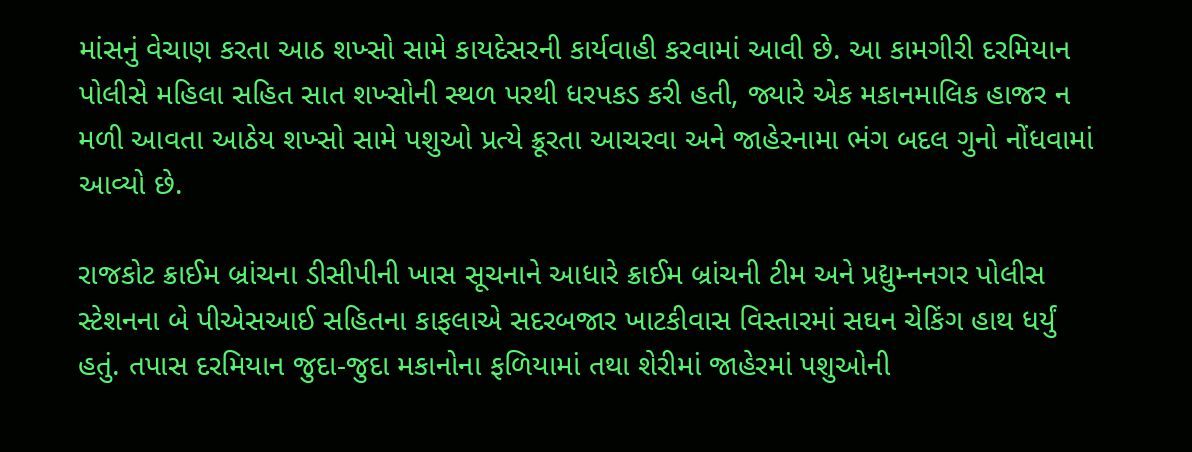માંસનું વેચાણ કરતા આઠ શખ્સો સામે કાયદેસરની કાર્યવાહી કરવામાં આવી છે. આ કામગીરી દરમિયાન પોલીસે મહિલા સહિત સાત શખ્સોની સ્થળ પરથી ધરપકડ કરી હતી, જ્યારે એક મકાનમાલિક હાજર ન મળી આવતા આઠેય શખ્સો સામે પશુઓ પ્રત્યે ક્રૂરતા આચરવા અને જાહેરનામા ભંગ બદલ ગુનો નોંધવામાં આવ્યો છે.

રાજકોટ ક્રાઈમ બ્રાંચના ડીસીપીની ખાસ સૂચનાને આધારે ક્રાઈમ બ્રાંચની ટીમ અને પ્રદ્યુમ્નનગર પોલીસ સ્ટેશનના બે પીએસઆઈ સહિતના કાફલાએ સદરબજાર ખાટકીવાસ વિસ્તારમાં સઘન ચેકિંગ હાથ ધર્યું હતું. તપાસ દરમિયાન જુદા-જુદા મકાનોના ફળિયામાં તથા શેરીમાં જાહેરમાં પશુઓની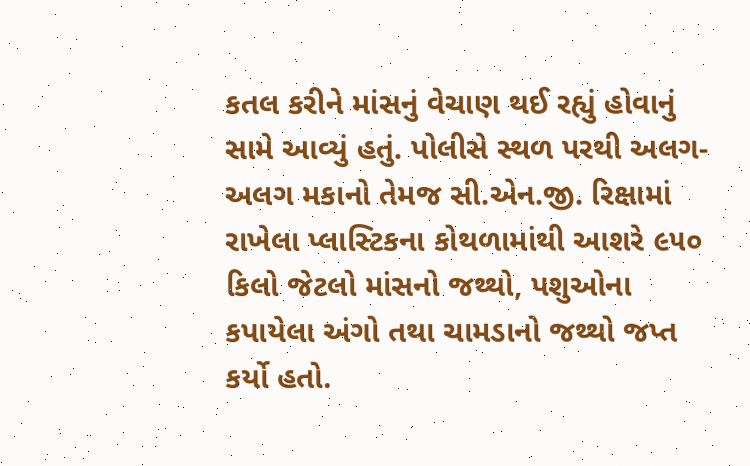કતલ કરીને માંસનું વેચાણ થઈ રહ્યું હોવાનું સામે આવ્યું હતું. પોલીસે સ્થળ પરથી અલગ-અલગ મકાનો તેમજ સી.એન.જી. રિક્ષામાં રાખેલા પ્લાસ્ટિકના કોથળામાંથી આશરે ૯૫૦ કિલો જેટલો માંસનો જથ્થો, પશુઓના કપાયેલા અંગો તથા ચામડાનો જથ્થો જપ્ત કર્યો હતો.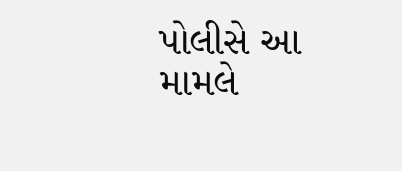પોલીસે આ મામલે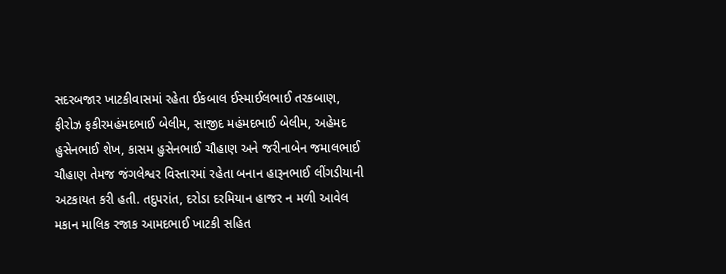સદરબજાર ખાટકીવાસમાં રહેતા ઈકબાલ ઈસ્માઈલભાઈ તરકબાણ, ફીરોઝ ફકીરમહંમદભાઈ બેલીમ, સાજીદ મહંમદભાઈ બેલીમ, અહેમદ હુસેનભાઈ શેખ, કાસમ હુસેનભાઈ ચૌહાણ અને જરીનાબેન જમાલભાઈ ચૌહાણ તેમજ જંગલેશ્વર વિસ્તારમાં રહેતા બનાન હારૂનભાઈ લીંગડીયાની અટકાયત કરી હતી. તદુપરાંત, દરોડા દરમિયાન હાજર ન મળી આવેલ મકાન માલિક રજાક આમદભાઈ ખાટકી સહિત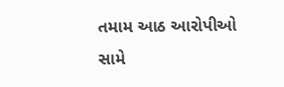તમામ આઠ આરોપીઓ સામે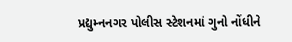પ્રદ્યુમ્નનગર પોલીસ સ્ટેશનમાં ગુનો નોંધીને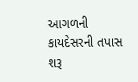આગળની કાયદેસરની તપાસ શરૂ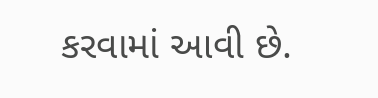કરવામાં આવી છે.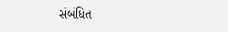સંબંધિત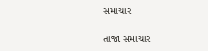સમાચાર

તાજા સમાચાર